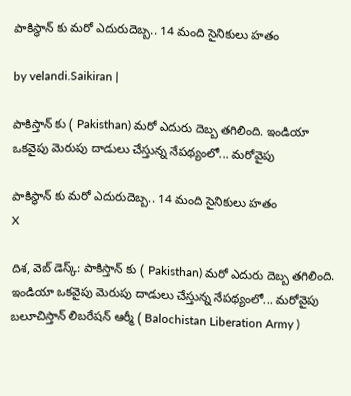పాకిస్థాన్ కు మరో ఎదురుదెబ్బ.. 14 మంది సైనికులు హతం

by velandi.Saikiran |

పాకిస్తాన్ కు ( Pakisthan) మరో ఎదురు దెబ్బ తగిలింది. ఇండియా ఒకవైపు మెరుపు దాడులు చేస్తున్న నేపథ్యంలో... మరోవైపు

పాకిస్థాన్ కు మరో ఎదురుదెబ్బ.. 14 మంది సైనికులు హతం
X

దిశ, వెబ్ డెస్క్: పాకిస్తాన్ కు ( Pakisthan) మరో ఎదురు దెబ్బ తగిలింది. ఇండియా ఒకవైపు మెరుపు దాడులు చేస్తున్న నేపథ్యంలో... మరోవైపు బలూచిస్తాన్ లిబరేషన్ ఆర్మీ ( Balochistan Liberation Army )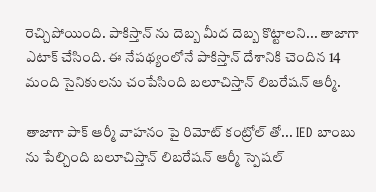రెచ్చిపోయింది. పాకిస్తాన్ ను దెబ్బ మీద దెబ్బ కొట్టాలని... తాజాగా ఎటాక్ చేసింది. ఈ నేపథ్యంలోనే పాకిస్తాన్ దేశానికి చెందిన 14 మంది సైనికులను చంపేసింది బలూచిస్తాన్ లిబరేషన్ ఆర్మీ.

తాజాగా పాక్ ఆర్మీ వాహనం పై రిమోట్ కంట్రోల్ తో... IED బాంబు ను పేల్చింది బలూచిస్తాన్ లిబరేషన్ ఆర్మీ స్పెషల్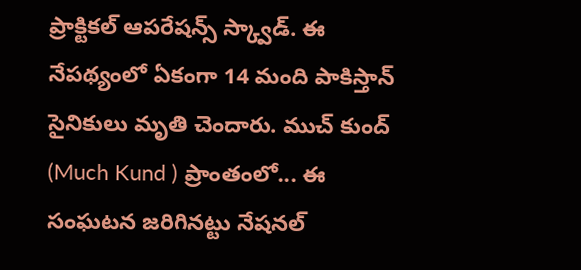ప్రాక్టికల్ ఆపరేషన్స్ స్క్వాడ్. ఈ నేపథ్యంలో ఏకంగా 14 మంది పాకిస్తాన్ సైనికులు మృతి చెందారు. ముచ్ కుంద్ (Much Kund ) ప్రాంతంలో... ఈ సంఘటన జరిగినట్టు నేషనల్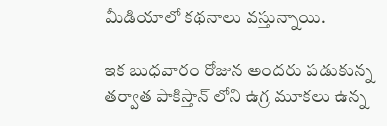మీడియాలో కథనాలు వస్తున్నాయి.

ఇక బుధవారం రోజున అందరు పడుకున్న తర్వాత పాకిస్తాన్ లోని ఉగ్ర మూకలు ఉన్న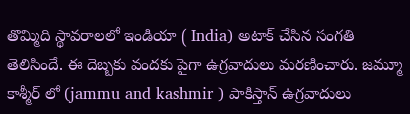తొమ్మిది స్థావరాలలో ఇండియా ( India) అటాక్ చేసిన సంగతి తెలిసిందే. ఈ దెబ్బకు వందకు పైగా ఉగ్రవాదులు మరణించారు. జమ్మూ కాశ్మీర్ లో (jammu and kashmir ) పాకిస్తాన్ ఉగ్రవాదులు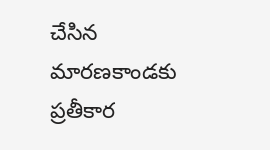చేసిన మారణకాండకు ప్రతీకార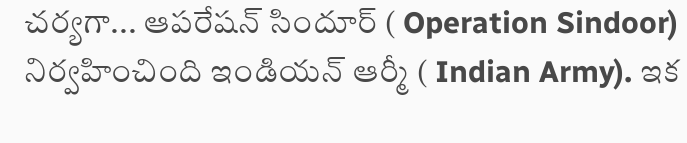చర్యగా... ఆపరేషన్ సిందూర్ ( Operation Sindoor) నిర్వహించింది ఇండియన్ ఆర్మీ ( Indian Army). ఇక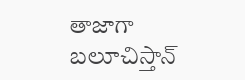తాజాగా బలూచిస్తాన్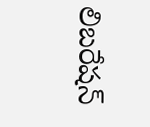లిబరేషన్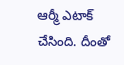ఆర్మీ ఎటాక్ చేసింది. దీంతో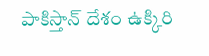పాకిస్తాన్ దేశం ఉక్కిరి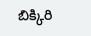బిక్కిరి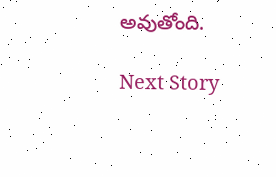అవుతోంది.

Next Story